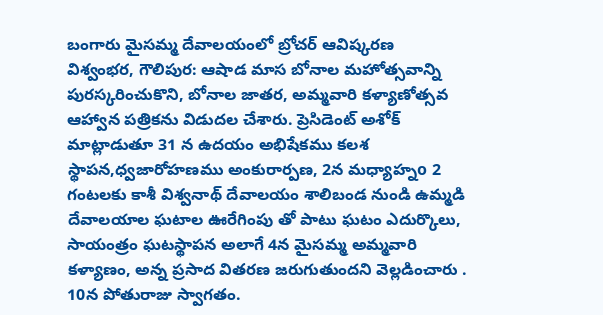బంగారు మైసమ్మ దేవాలయంలో బ్రోచర్ ఆవిష్కరణ
విశ్వంభర, గౌలిపుర: ఆషాడ మాస బోనాల మహోత్సవాన్ని పురస్కరించుకొని, బోనాల జాతర, అమ్మవారి కళ్యాణోత్సవ ఆహ్వాన పత్రికను విడుదల చేశారు. ప్రెసిడెంట్ అశోక్ మాట్లాడుతూ 31 న ఉదయం అభిషేకము కలశ స్థాపన,ధ్వజారోహణము అంకురార్పణ, 2న మధ్యాహ్నo 2 గంటలకు కాశీ విశ్వనాథ్ దేవాలయం శాలిబండ నుండి ఉమ్మడి దేవాలయాల ఘటాల ఊరేగింపు తో పాటు ఘటం ఎదుర్కొలు, సాయంత్రం ఘటస్థాపన అలాగే 4న మైసమ్మ అమ్మవారి కళ్యాణం, అన్న ప్రసాద వితరణ జరుగుతుందని వెల్లడించారు . 10న పోతురాజు స్వాగతం.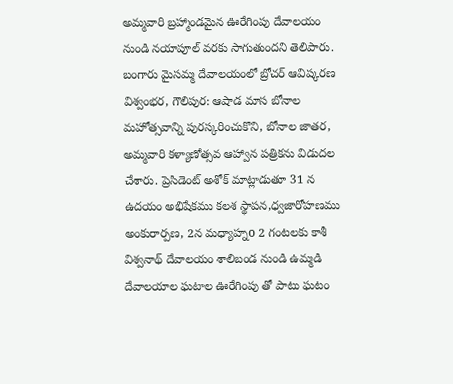అమ్మవారి బ్రహ్మాండమైన ఊరేగింపు దేవాలయం నుండి నయాపూల్ వరకు సాగుతుందని తెలిపారు.
బంగారు మైసమ్మ దేవాలయంలో బ్రోచర్ ఆవిష్కరణ
విశ్వంభర, గౌలిపుర: ఆషాడ మాస బోనాల మహోత్సవాన్ని పురస్కరించుకొని, బోనాల జాతర, అమ్మవారి కళ్యాణోత్సవ ఆహ్వాన పత్రికను విడుదల చేశారు. ప్రెసిడెంట్ అశోక్ మాట్లాడుతూ 31 న ఉదయం అభిషేకము కలశ స్థాపన,ధ్వజారోహణము అంకురార్పణ, 2న మధ్యాహ్నo 2 గంటలకు కాశీ విశ్వనాథ్ దేవాలయం శాలిబండ నుండి ఉమ్మడి దేవాలయాల ఘటాల ఊరేగింపు తో పాటు ఘటం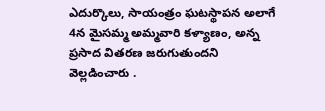ఎదుర్కొలు, సాయంత్రం ఘటస్థాపన అలాగే 4న మైసమ్మ అమ్మవారి కళ్యాణం, అన్న ప్రసాద వితరణ జరుగుతుందని వెల్లడించారు .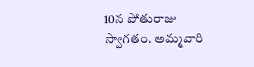10న పోతురాజు స్వాగతం. అమ్మవారి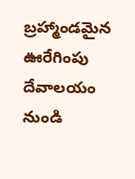బ్రహ్మాండమైన ఊరేగింపు దేవాలయం నుండి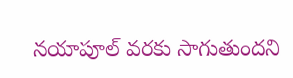నయాపూల్ వరకు సాగుతుందని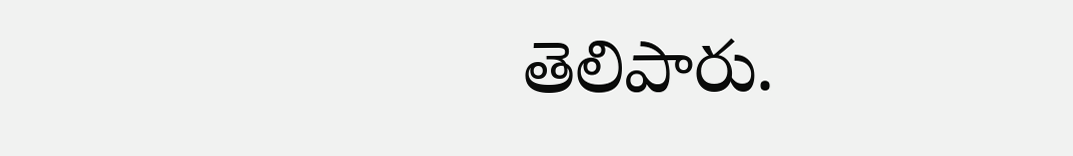తెలిపారు.